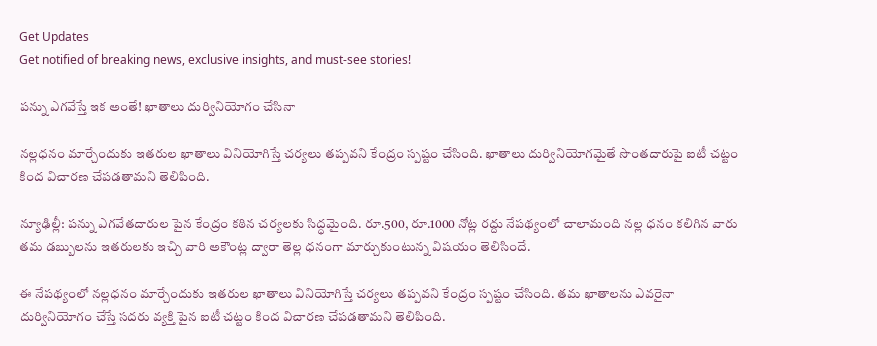Get Updates
Get notified of breaking news, exclusive insights, and must-see stories!

పన్ను ఎగవేస్తే ఇక అంతే! ఖాతాలు దుర్వినియోగం చేసినా

నల్లధనం మార్చేందుకు ఇతరుల ఖాతాలు వినియోగిస్తే చర్యలు తప్పవని కేంద్రం స్పష్టం చేసింది. ఖాతాలు దుర్వినియోగమైతే సొంతదారుపై ఐటీ చట్టం కింద విచారణ చేపడతామని తెలిపింది.

న్యూఢిల్లీ: పన్ను ఎగవేతదారుల పైన కేంద్రం కఠిన చర్యలకు సిద్ధమైంది. రూ.500, రూ.1000 నోట్ల రద్దు నేపథ్యంలో చాలామంది నల్ల ధనం కలిగిన వారు తమ డబ్బులను ఇతరులకు ఇచ్చి వారి అకౌంట్ల ద్వారా తెల్ల ధనంగా మార్చుకుంటున్న విషయం తెలిసిందే.

ఈ నేపథ్యంలో నల్లధనం మార్చేందుకు ఇతరుల ఖాతాలు వినియోగిస్తే చర్యలు తప్పవని కేంద్రం స్పష్టం చేసింది. తమ ఖాతాలను ఎవరైనా దుర్వినియోగం చేస్తే సదరు వ్యక్తి పైన ఐటీ చట్టం కింద విచారణ చేపడతామని తెలిపింది.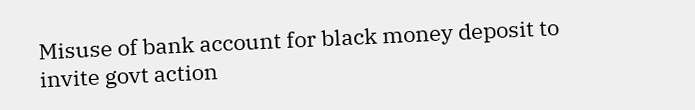Misuse of bank account for black money deposit to invite govt action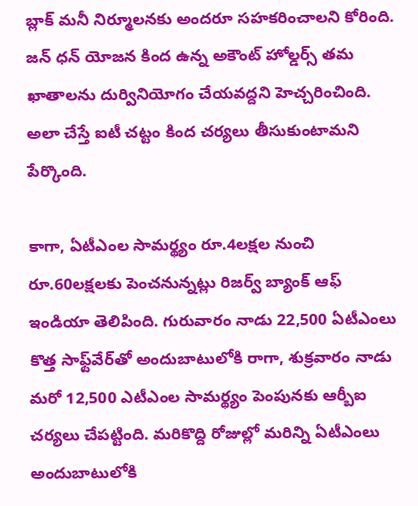బ్లాక్ మనీ నిర్మూలనకు అందరూ సహకరించాలని కోరింది. జన్ ధన్ యోజన కింద ఉన్న అకౌంట్ హోల్డర్స్ తమ ఖాతాలను దుర్వినియోగం చేయవద్దని హెచ్చరించింది. అలా చేస్తే ఐటీ చట్టం కింద చర్యలు తీసుకుంటామని పేర్కొంది.

కాగా, ఏటీఎంల సామర్థ్యం రూ.4లక్షల నుంచి రూ.60లక్షలకు పెంచనున్నట్లు రిజర్వ్ బ్యాంక్ ఆఫ్ ఇండియా తెలిపింది. గురువారం నాడు 22,500 ఏటీఎంలు కొత్త సాఫ్ట్‌వేర్‌తో అందుబాటులోకి రాగా, శుక్రవారం నాడు మరో 12,500 ఎటీఎంల సామర్థ్యం పెంపునకు ఆర్బీఐ చర్యలు చేపట్టింది. మరికొద్ది రోజుల్లో మరిన్ని ఏటీఎంలు అందుబాటులోకి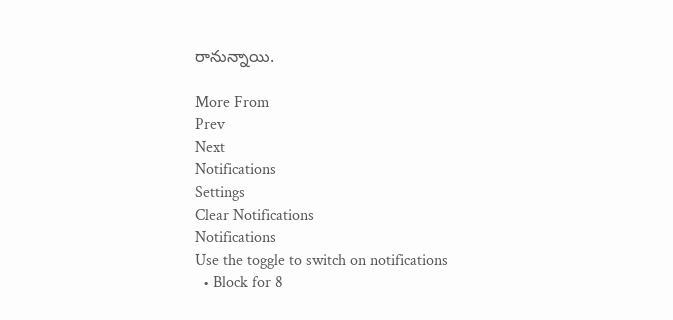రానున్నాయి.

More From
Prev
Next
Notifications
Settings
Clear Notifications
Notifications
Use the toggle to switch on notifications
  • Block for 8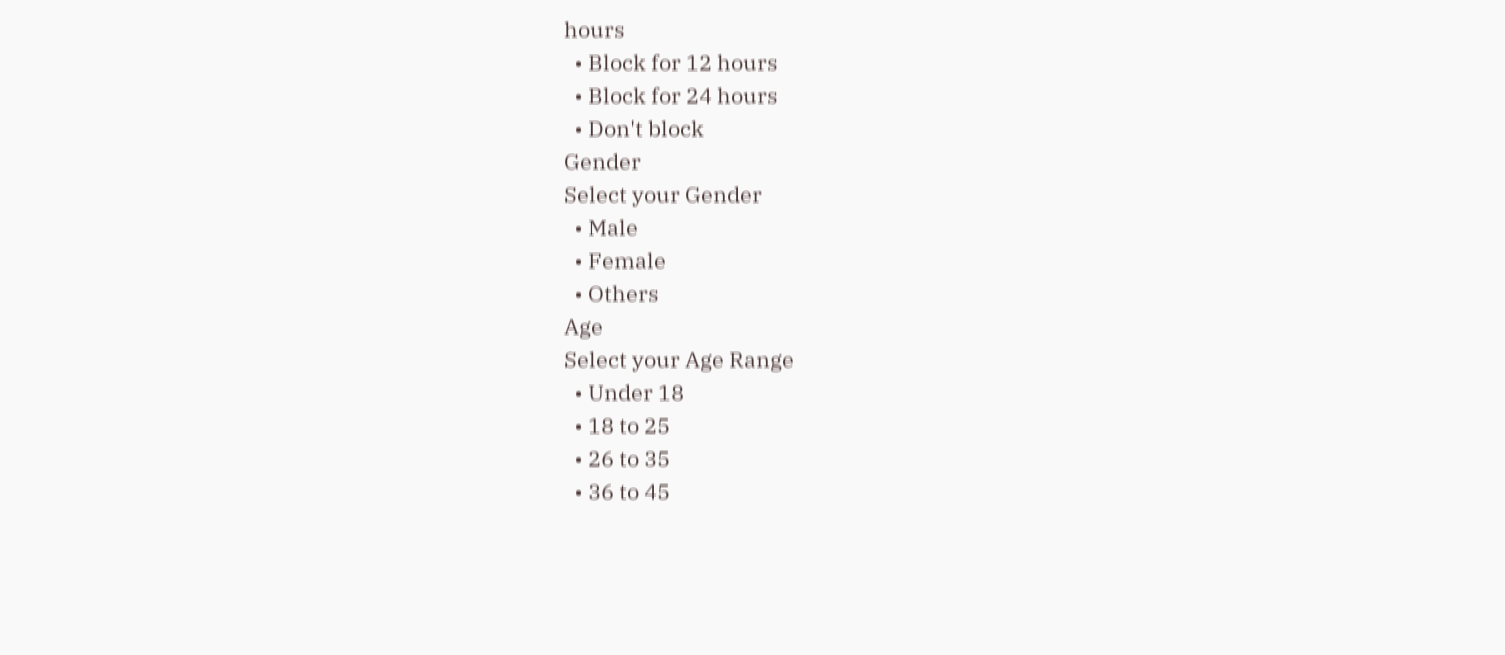hours
  • Block for 12 hours
  • Block for 24 hours
  • Don't block
Gender
Select your Gender
  • Male
  • Female
  • Others
Age
Select your Age Range
  • Under 18
  • 18 to 25
  • 26 to 35
  • 36 to 45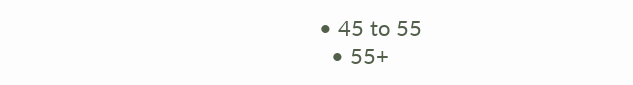• 45 to 55
  • 55+